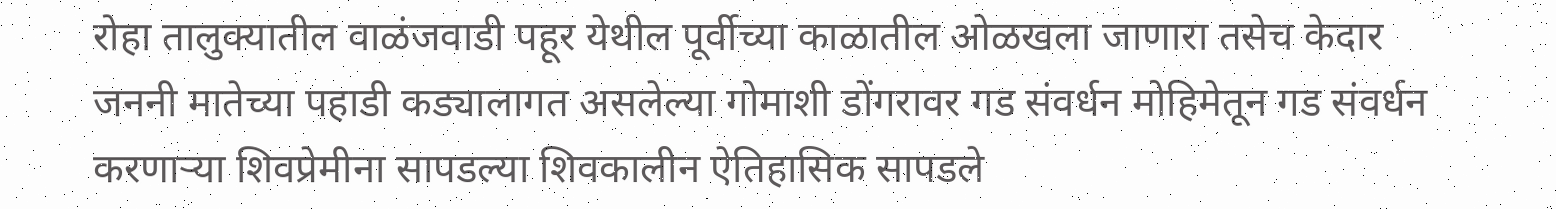रोहा तालुक्यातील वाळंजवाडी पहूर येथील पूर्वीच्या काळातील ओळखला जाणारा तसेच केदार जननी मातेच्या पहाडी कड्यालागत असलेल्या गोमाशी डोंगरावर गड संवर्धन मोहिमेतून गड संवर्धन करणाऱ्या शिवप्रेमीना सापडल्या शिवकालीन ऐतिहासिक सापडले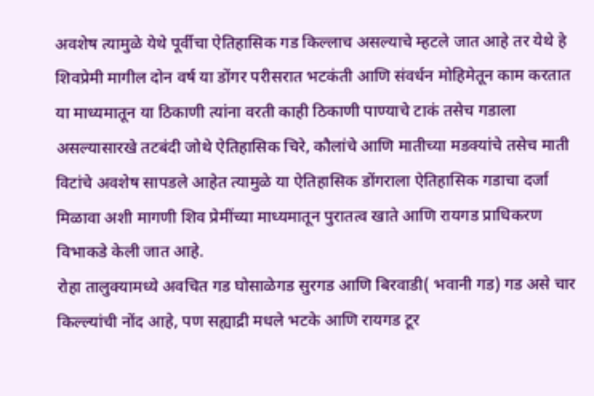अवशेष त्यामुळे येथे पूर्वीचा ऐतिहासिक गड किल्लाच असल्याचे म्हटले जात आहे तर येथे हे शिवप्रेमी मागील दोन वर्ष या डोंगर परीसरात भटकंती आणि संवर्धन मोहिमेतून काम करतात या माध्यमातून या ठिकाणी त्यांना वरती काही ठिकाणी पाण्याचे टाकं तसेच गडाला असल्यासारखे तटबंदी जोथे ऐतिहासिक चिरे, कौलांचे आणि मातीच्या मडक्यांचे तसेच माती विटांचे अवशेष सापडले आहेत त्यामुळे या ऐतिहासिक डोंगराला ऐतिहासिक गडाचा दर्जा मिळावा अशी मागणी शिव प्रेमींच्या माध्यमातून पुरातत्व खाते आणि रायगड प्राधिकरण विभाकडे केली जात आहे.
रोहा तालुक्यामध्ये अवचित गड घोसाळेगड सुरगड आणि बिरवाडी( भवानी गड) गड असे चार किल्ल्यांची नोंद आहे, पण सह्याद्री मधले भटके आणि रायगड टूर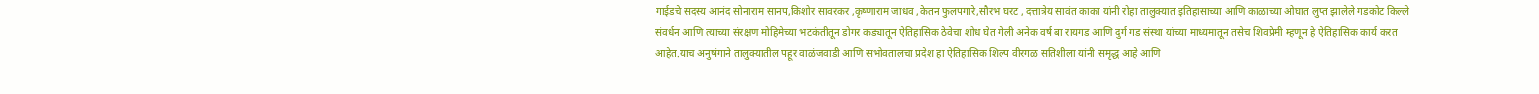गाईडचे सदस्य आनंद सोनाराम सानप,किशोर सावरकर ,कृष्णाराम जाधव ,केतन फुलपगारे,सौरभ घरट , दत्तात्रेय सावंत काका यांनी रोहा तालुक्यात इतिहासाच्या आणि काळाच्या ओघात लुप्त झालेले गडकोट किल्ले संवर्धन आणि त्याच्या संरक्षण मोहिमेच्या भटकंतीतून डोगर कड्यातून ऐतिहासिक ठेवेचा शोध घेत गेली अनेक वर्ष बा रायगड आणि दुर्ग गड संस्था यांच्या माध्यमातून तसेच शिवप्रेमी म्हणून हे ऐतिहासिक कार्य करत आहेत.याच अनुषंगाने तालुक्यातील पहूर वाळंजवाडी आणि सभोवतालचा प्रदेश हा ऐतिहासिक शिल्प वीरगळ सतिशीला यांनी समृद्ध आहे आणि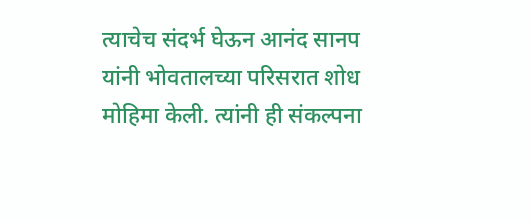त्याचेच संदर्भ घेऊन आनंद सानप यांनी भोवतालच्या परिसरात शोध मोहिमा केली. त्यांनी ही संकल्पना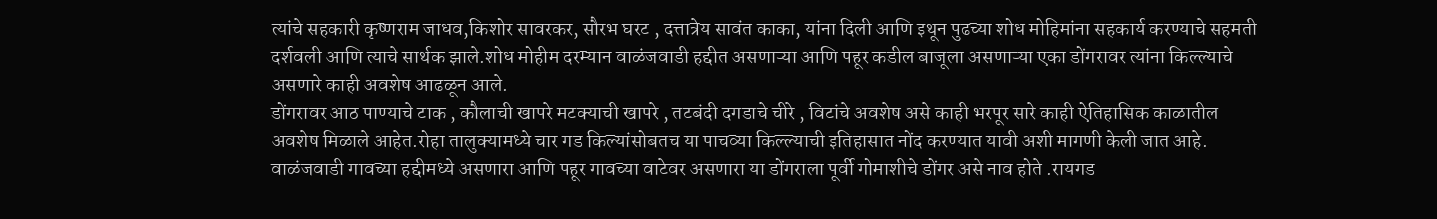त्यांचे सहकारी कृष्णराम जाधव,किशोर सावरकर, सौरभ घरट , दत्तात्रेय सावंत काका, यांना दिली आणि इथून पुढच्या शोध मोहिमांना सहकार्य करण्याचे सहमती दर्शवली आणि त्याचे सार्थक झाले.शोध मोहीम दरम्यान वाळंजवाडी हद्दीत असणाऱ्या आणि पहूर कडील बाजूला असणाऱ्या एका डोंगरावर त्यांना किल्ल्याचे असणारे काही अवशेष आढळून आले.
डोंगरावर आठ पाण्याचे टाक , कौलाची खापरे मटक्याची खापरे , तटबंदी दगडाचे चीरे , विटांचे अवशेष असे काही भरपूर सारे काही ऐतिहासिक काळातील अवशेष मिळाले आहेत.रोहा तालुक्यामध्ये चार गड किल्यांसोबतच या पाचव्या किल्ल्याची इतिहासात नोंद करण्यात यावी अशी मागणी केली जात आहे. वाळंजवाडी गावच्या हद्दीमध्ये असणारा आणि पहूर गावच्या वाटेवर असणारा या डोंगराला पूर्वी गोमाशीचे डोंगर असे नाव होते .रायगड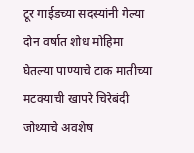टूर गाईडच्या सदस्यांनी गेल्या दोन वर्षात शोध मोहिमा घेतल्या पाण्याचे टाक मातीच्या मटक्याची खापरे चिरेबंदी जोथ्याचे अवशेष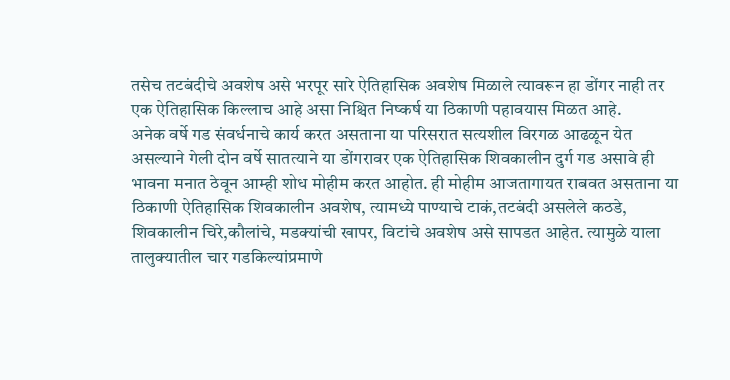तसेच तटबंदीचे अवशेष असे भरपूर सारे ऐतिहासिक अवशेष मिळाले त्यावरून हा डोंगर नाही तर एक ऐतिहासिक किल्लाच आहे असा निश्चित निष्कर्ष या ठिकाणी पहावयास मिळत आहे.
अनेक वर्षे गड संवर्धनाचे कार्य करत असताना या परिसरात सत्यशील विरगळ आढळून येत असल्याने गेली दोन वर्षे सातत्याने या डोंगरावर एक ऐतिहासिक शिवकालीन दुर्ग गड असावे ही भावना मनात ठेवून आम्ही शोध मोहीम करत आहोत. ही मोहीम आजतागायत राबवत असताना या ठिकाणी ऐतिहासिक शिवकालीन अवशेष, त्यामध्ये पाण्याचे टाकं,तटबंदी असलेले कठडे, शिवकालीन चिरे,कौलांचे, मडक्यांची खापर, विटांचे अवशेष असे सापडत आहेत. त्यामुळे याला तालुक्यातील चार गडकिल्यांप्रमाणे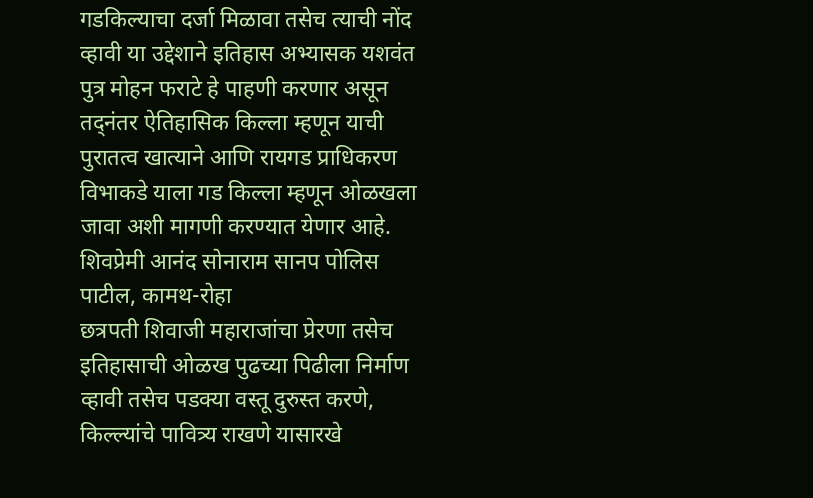गडकिल्याचा दर्जा मिळावा तसेच त्याची नोंद व्हावी या उद्देशाने इतिहास अभ्यासक यशवंत पुत्र मोहन फराटे हे पाहणी करणार असून तद्नंतर ऐतिहासिक किल्ला म्हणून याची पुरातत्व खात्याने आणि रायगड प्राधिकरण विभाकडे याला गड किल्ला म्हणून ओळखला जावा अशी मागणी करण्यात येणार आहे.
शिवप्रेमी आनंद सोनाराम सानप पोलिस पाटील, कामथ-रोहा
छत्रपती शिवाजी महाराजांचा प्रेरणा तसेच इतिहासाची ओळख पुढच्या पिढीला निर्माण व्हावी तसेच पडक्या वस्तू दुरुस्त करणे, किल्ल्यांचे पावित्र्य राखणे यासारखे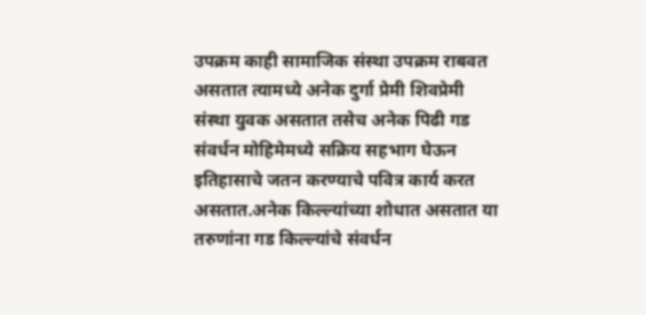उपक्रम काही सामाजिक संस्था उपक्रम राबवत असतात त्यामध्ये अनेक दुर्गा प्रेमी शिवप्रेमी संस्था युवक असतात तसेच अनेक पिढी गड संवर्धन मोहिमेमध्ये सक्रिय सहभाग घेऊन इतिहासाचे जतन करण्याचे पवित्र कार्य करत असतात.अनेक किल्ल्यांच्या शोधात असतात या तरुणांना गड किल्ल्यांचे संवर्धन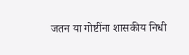जतन या गोष्टींना शासकीय निधी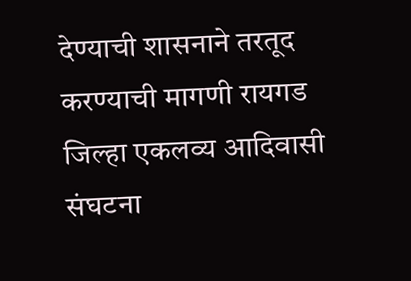देण्याची शासनाने तरतूद करण्याची मागणी रायगड जिल्हा एकलव्य आदिवासी संघटना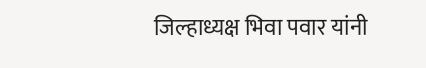जिल्हाध्यक्ष भिवा पवार यांनी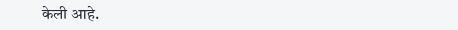केली आहे.